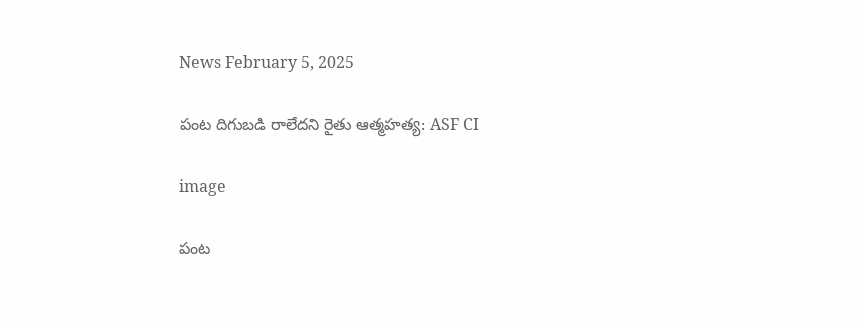News February 5, 2025

పంట దిగుబడి రాలేదని రైతు ఆత్మహత్య: ASF CI

image

పంట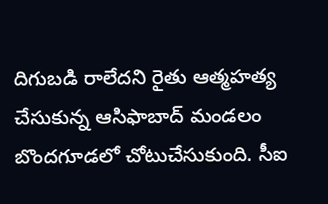దిగుబడి రాలేదని రైతు ఆత్మహత్య చేసుకున్న ఆసిఫాబాద్ మండలం బొందగూడలో చోటుచేసుకుంది. సీఐ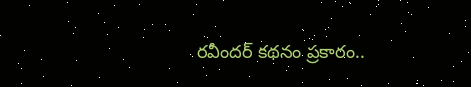రవీందర్ కథనం ప్రకారం..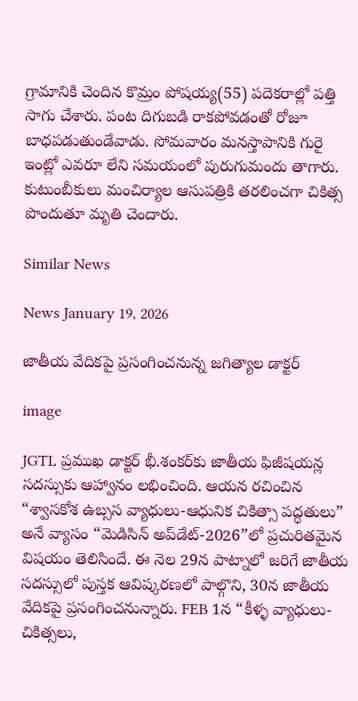గ్రామానికి చెందిన కొమ్రం పోషయ్య(55) పదెకరాల్లో పత్తి సాగు చేశారు. పంట దిగుబడి రాకపోవడంతో రోజూ బాధపడుతుండేవాడు. సోమవారం మనస్తాపానికి గురై ఇంట్లో ఎవరూ లేని సమయంలో పురుగుమందు తాగారు. కుటుంబీకులు మంచిర్యాల ఆసుపత్రికి తరలించగా చికిత్స పొందుతూ మృతి చెందారు.

Similar News

News January 19, 2026

జాతీయ వేదికపై ప్రసంగించనున్న జగిత్యాల డాక్టర్

image

JGTL ప్రముఖ డాక్టర్ భీ.శంకర్‌కు జాతీయ ఫిజీషయన్ల సదస్సుకు ఆహ్వానం లభించింది. ఆయన రచించిన “శ్వాసకోశ ఉబ్సస వ్యాధులు-ఆధునిక చికిత్సా పద్ధతులు” అనే వ్యాసం “మెడిసిన్ అప్‌డేట్-2026”లో ప్రచురితమైన విషయం తెలిసిందే. ఈ నెల 29న పాట్నాలో జరిగే జాతీయ సదస్సులో పుస్తక ఆవిష్కరణలో పాల్గొని, 30న జాతీయ వేదికపై ప్రసంగించనున్నారు. FEB 1న “కీళ్ళ వ్యాధులు-చికిత్సలు,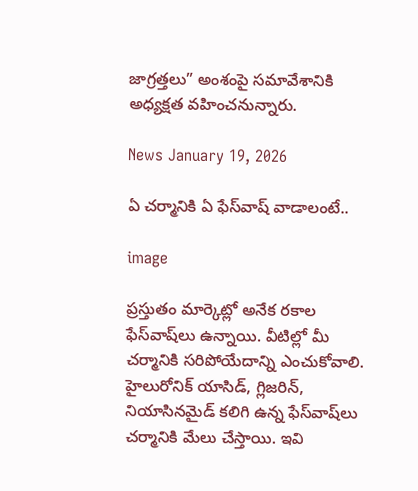జాగ్రత్తలు” అంశంపై సమావేశానికి అధ్యక్షత వహించనున్నారు.

News January 19, 2026

ఏ చర్మానికి ఏ ఫేస్‌వాష్ వాడాలంటే..

image

ప్రస్తుతం మార్కెట్లో అనేక రకాల ఫేస్‌వాష్‌లు ఉన్నాయి. వీటిల్లో మీ చర్మానికి సరిపోయేదాన్ని ఎంచుకోవాలి. హైలురోనిక్ యాసిడ్, గ్లిజరిన్, నియాసినమైడ్ కలిగి ఉన్న ఫేస్‌వాష్‌లు చర్మానికి మేలు చేస్తాయి. ఇవి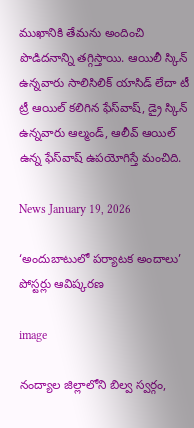ముఖానికి తేమను అందించి పొడిదనాన్ని తగ్గిస్తాయి. ఆయిలీ స్కిన్ ఉన్నవారు సాలిసిలిక్ యాసిడ్ లేదా టీ ట్రీ ఆయిల్ కలిగిన ఫేస్‌వాష్, డ్రై స్కిన్ ఉన్నవారు ఆల్మండ్, ఆలీవ్ ఆయిల్ ఉన్న ఫేస్‌వాష్ ఉపయోగిస్తే మంచిది.

News January 19, 2026

‘అందుబాటులో పర్యాటక అందాలు’ పోస్టర్లు ఆవిష్కరణ

image

నంద్యాల జిల్లాలోని బిల్వ స్వర్గం,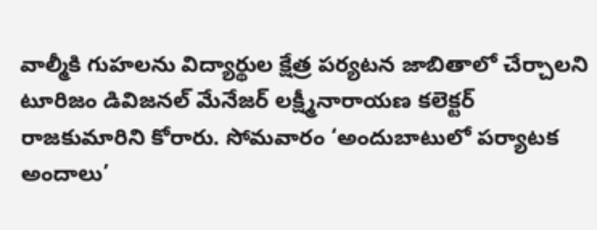వాల్మీకి గుహలను విద్యార్థుల క్షేత్ర పర్యటన జాబితాలో చేర్చాలని టూరిజం డివిజనల్ మేనేజర్ లక్ష్మీనారాయణ కలెక్టర్ రాజకుమారిని కోరారు. సోమవారం ‘అందుబాటులో పర్యాటక అందాలు’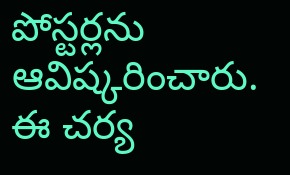పోస్టర్లను ఆవిష్కరించారు. ఈ చర్య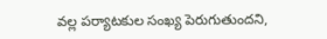వల్ల పర్యాటకుల సంఖ్య పెరుగుతుందని,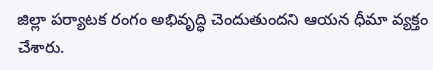జిల్లా పర్యాటక రంగం అభివృద్ధి చెందుతుందని ఆయన ధీమా వ్యక్తం చేశారు.